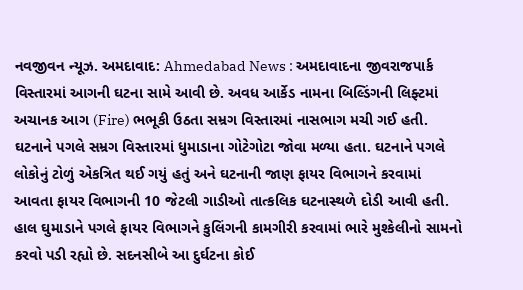નવજીવન ન્યૂઝ. અમદાવાદ: Ahmedabad News : અમદાવાદના જીવરાજપાર્ક વિસ્તારમાં આગની ઘટના સામે આવી છે. અવધ આર્કેડ નામના બિલ્ડિંગની લિફ્ટમાં અચાનક આગ (Fire) ભભૂકી ઉઠતા સમ્રગ વિસ્તારમાં નાસભાગ મચી ગઈ હતી. ઘટનાને પગલે સમ્રગ વિસ્તારમાં ધુમાડાના ગોટેગોટા જોવા મળ્યા હતા. ઘટનાને પગલે લોકોનું ટોળું એકત્રિત થઈ ગયું હતું અને ઘટનાની જાણ ફાયર વિભાગને કરવામાં આવતા ફાયર વિભાગની 10 જેટલી ગાડીઓ તાત્કલિક ઘટનાસ્થળે દોડી આવી હતી. હાલ ઘુમાડાને પગલે ફાયર વિભાગને કુલિંગની કામગીરી કરવામાં ભારે મુશ્કેલીનો સામનો કરવો પડી રહ્યો છે. સદનસીબે આ દુર્ઘટના કોઈ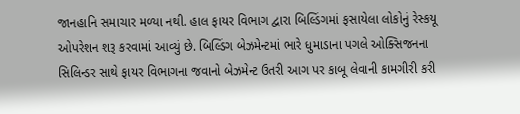જાનહાનિ સમાચાર મળ્યા નથી. હાલ ફાયર વિભાગ દ્વારા બિલ્ડિંગમાં ફસાયેલા લોકોનું રેસ્કયૂ ઓપરેશન શરૂ કરવામાં આવ્યું છે. બિલ્ડિંગ બેઝમેન્ટમાં ભારે ધુમાડાના પગલે ઓક્સિજનના સિલિન્ડર સાથે ફાયર વિભાગના જવાનો બેઝમેન્ટ ઉતરી આગ પર કાબૂ લેવાની કામગીરી કરી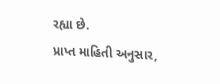રહ્યા છે.
પ્રાપ્ત માહિતી અનુસાર,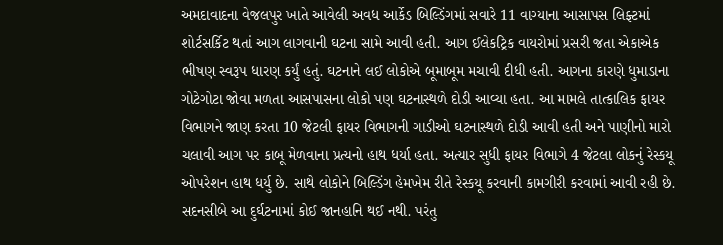અમદાવાદના વેજલપુર ખાતે આવેલી અવધ આર્કેડ બિલ્ડિંગમાં સવારે 11 વાગ્યાના આસાપસ લિફ્ટમાં શોર્ટસર્કિટ થતાં આગ લાગવાની ઘટના સામે આવી હતી. આગ ઈલેકટ્રિક વાયરોમાં પ્રસરી જતા એકાએક ભીષણ સ્વરૂપ ધારણ કર્યું હતું. ઘટનાને લઈ લોકોએ બૂમાબૂમ મચાવી દીધી હતી. આગના કારણે ધુમાડાના ગોટેગોટા જોવા મળતા આસપાસના લોકો પણ ઘટનાસ્થળે દોડી આવ્યા હતા. આ મામલે તાત્કાલિક ફાયર વિભાગને જાણ કરતા 10 જેટલી ફાયર વિભાગની ગાડીઓ ઘટનાસ્થળે દોડી આવી હતી અને પાણીનો મારો ચલાવી આગ પર કાબૂ મેળવાના પ્રત્યનો હાથ ધર્યા હતા. અત્યાર સુધી ફાયર વિભાગે 4 જેટલા લોકનું રેસ્કયૂ ઓપરેશન હાથ ધર્યુ છે. સાથે લોકોને બિલ્ડિંગ હેમખેમ રીતે રેસ્કયૂ કરવાની કામગીરી કરવામાં આવી રહી છે. સદનસીબે આ દુર્ઘટનામાં કોઈ જાનહાનિ થઈ નથી. પરંતુ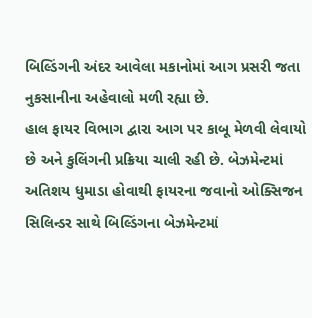બિલ્ડિંગની અંદર આવેલા મકાનોમાં આગ પ્રસરી જતા નુકસાનીના અહેવાલો મળી રહ્યા છે.
હાલ ફાયર વિભાગ દ્વારા આગ પર કાબૂ મેળવી લેવાયો છે અને કુલિંગની પ્રક્રિયા ચાલી રહી છે. બેઝમેન્ટમાં અતિશય ધુમાડા હોવાથી ફાયરના જવાનો ઓક્સિજન સિલિન્ડર સાથે બિલ્ડિંગના બેઝમેન્ટમાં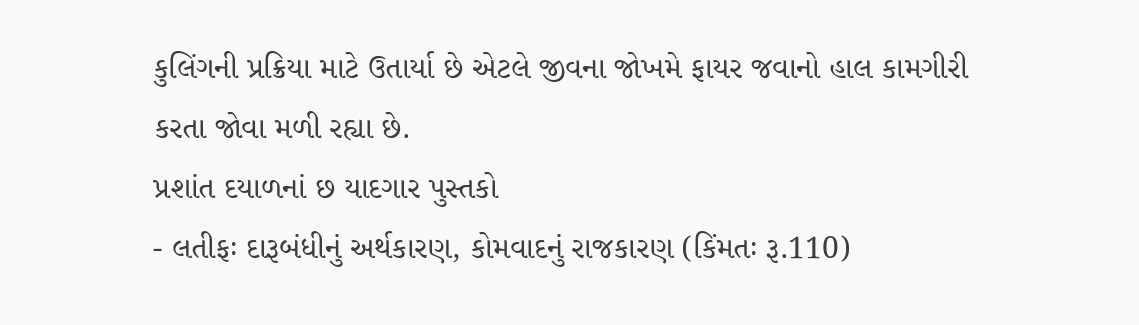કુલિંગની પ્રક્રિયા માટે ઉતાર્યા છે એટલે જીવના જોખમે ફાયર જવાનો હાલ કામગીરી કરતા જોવા મળી રહ્યા છે.
પ્રશાંત દયાળનાં છ યાદગાર પુસ્તકો
- લતીફઃ દારૂબંધીનું અર્થકારણ, કોમવાદનું રાજકારણ (કિંમતઃ રૂ.110)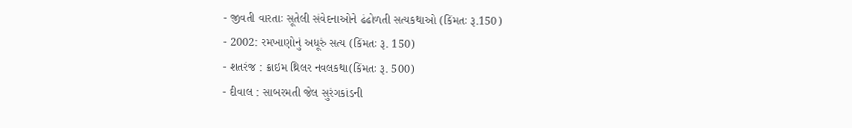- જીવતી વારતાઃ સૂતેલી સંવેદનાઓને ઢંઢોળતી સત્યકથાઓ (કિંમતઃ રૂ.150)
- 2002: રમખાણોનું અધૂરું સત્ય (કિંમતઃ રૂ. 150)
- શતરંજ : ક્રાઇમ થ્રિલર નવલકથા(કિંમતઃ રૂ. 500)
- દીવાલ : સાબરમતી જેલ સુરંગકાંડની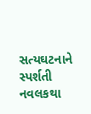સત્યઘટનાને સ્પર્શતી નવલકથા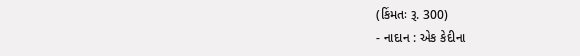(કિંમતઃ રૂ. 300)
- નાદાન : એક કેદીના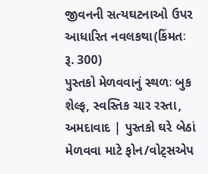જીવનની સત્યઘટનાઓ ઉપર આધારિત નવલકથા(કિંમતઃ રૂ. 300)
પુસ્તકો મેળવવાનું સ્થળઃ બુક શેલ્ફ, સ્વસ્તિક ચાર રસ્તા, અમદાવાદ | પુસ્તકો ઘરે બેઠાં મેળવવા માટે ફોન/વોટ્સએપ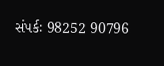સંપર્કઃ 98252 90796